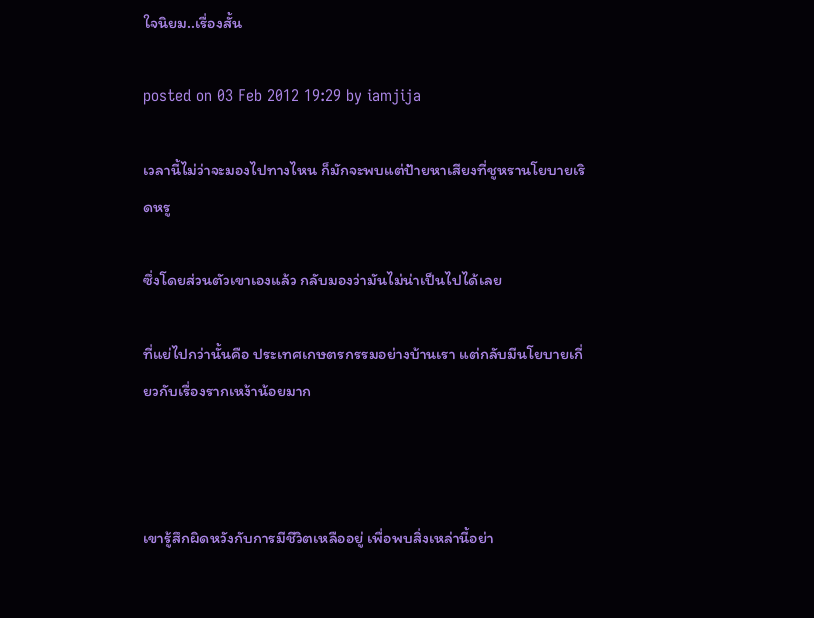ใจนิยม..เรื่องสั้น

posted on 03 Feb 2012 19:29 by iamjija

เวลานี้ไม่ว่าจะมองไปทางไหน ก็มักจะพบแต่ป้ายหาเสียงที่ชูหรานโยบายเริดหรู

ซึ่งโดยส่วนตัวเขาเองแล้ว กลับมองว่ามันไม่น่าเป็นไปได้เลย

ที่แย่ไปกว่านั้นคือ ประเทศเกษตรกรรมอย่างบ้านเรา แต่กลับมีนโยบายเกี่ยวกับเรื่องรากเหง้าน้อยมาก



เขารู้สึกผิดหวังกับการมีชีวิตเหลืออยู่ เพื่อพบสิ่งเหล่านี้อย่า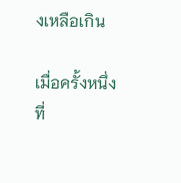งเหลือเกิน

เมื่อครั้งหนึ่ง ที่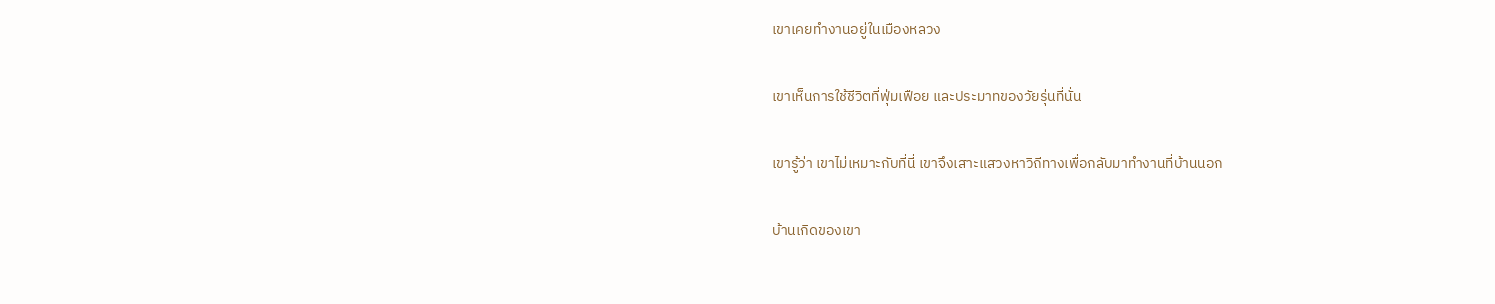เขาเคยทำงานอยู่ในเมืองหลวง

เขาเห็นการใช้ชีวิตที่ฟุ่มเฟือย และประมาทของวัยรุ่นที่นั่น

เขารู้ว่า เขาไม่เหมาะกับที่นี่ เขาจึงเสาะแสวงหาวิถีทางเพื่อกลับมาทำงานที่บ้านนอก

บ้านเกิดของเขา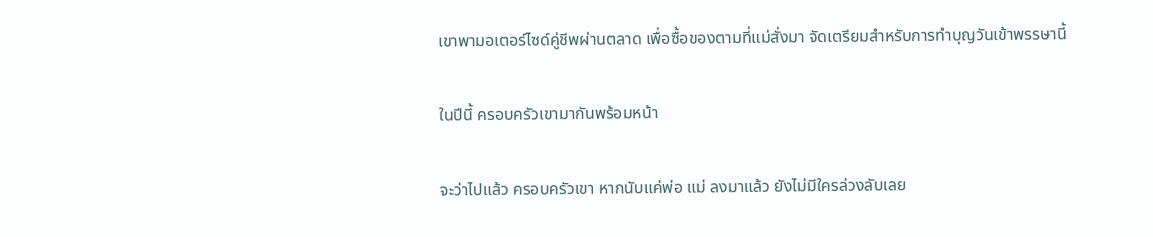เขาพามอเตอร์ไซด์คู่ชีพผ่านตลาด เพื่อซื้อของตามที่แม่สั่งมา จัดเตรียมสำหรับการทำบุญวันเข้าพรรษานี้

ในปีนี้ ครอบครัวเขามากันพร้อมหน้า

จะว่าไปแล้ว ครอบครัวเขา หากนับแค่พ่อ แม่ ลงมาแล้ว ยังไม่มีใครล่วงลับเลย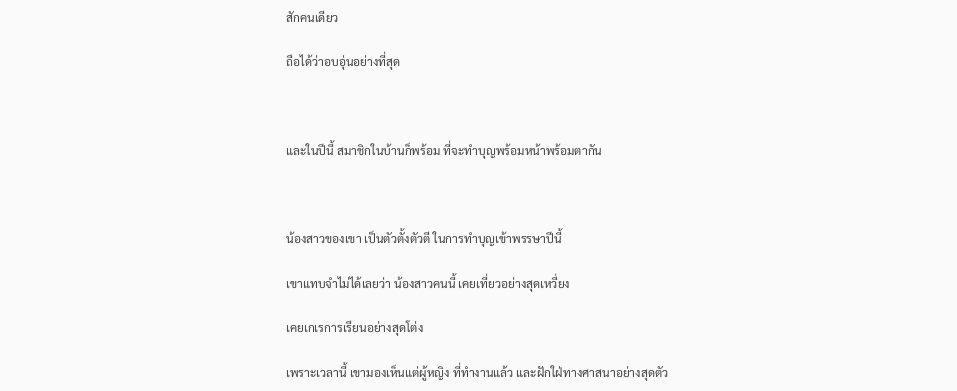สักคนเดียว

ถือได้ว่าอบอุ่นอย่างที่สุด



และในปีนี้ สมาชิกในบ้านก็พร้อม ที่จะทำบุญพร้อมหน้าพร้อมตากัน



น้องสาวของเขา เป็นตัวตั้งตัวตี ในการทำบุญเข้าพรรษาปีนี้

เขาแทบจำไม่ได้เลยว่า น้องสาวคนนี้ เคยเที่ยวอย่างสุดเหวี่ยง

เคยเกเรการเรียนอย่างสุดโต่ง

เพราะเวลานี้ เขามองเห็นแต่ผู้หญิง ที่ทำงานแล้ว และฝักใฝ่ทางศาสนาอย่างสุดตัว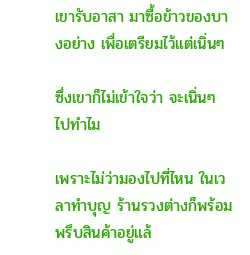เขารับอาสา มาซื้อข้าวของบางอย่าง เพื่อเตรียมไว้แต่เนิ่นๆ

ซึ่งเขาก็ไม่เข้าใจว่า จะเนิ่นๆ ไปทำไม

เพราะไม่ว่ามองไปที่ไหน ในเวลาทำบุญ ร้านรวงต่างก็พร้อมพรึบสินค้าอยู่แล้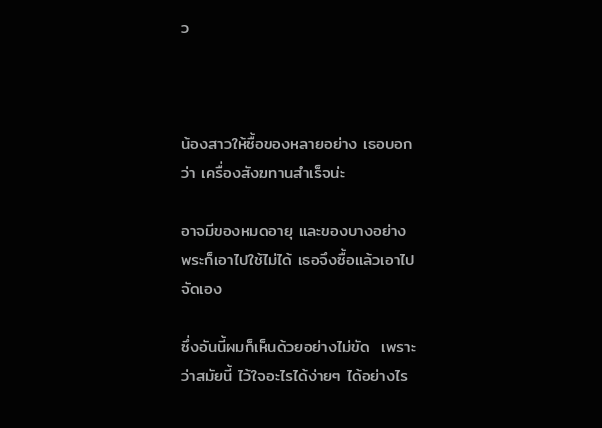ว



น้องสาวให้ซื้อของหลายอย่าง เธอบอกว่า เครื่องสังฆทานสำเร็จน่ะ

อาจมีของหมดอายุ และของบางอย่าง พระก็เอาไปใช้ไม่ได้ เธอจึงซื้อแล้วเอาไป จัดเอง

ซึ่งอันนี้ผมก็เห็นด้วยอย่างไม่ขัด  เพราะว่าสมัยนี้ ไว้ใจอะไรได้ง่ายๆ ได้อย่างไร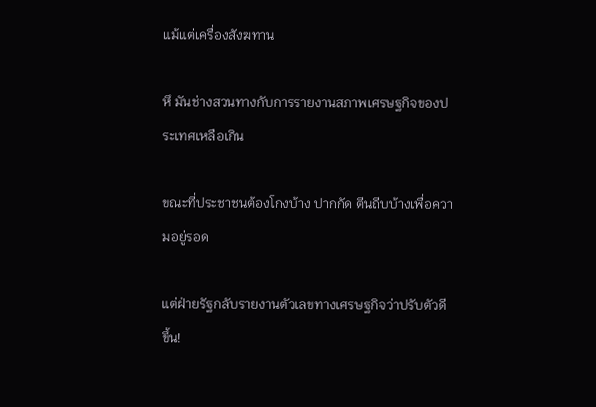แม้แต่เครื่องสังฆทาน

หึ มันช่างสวนทางกับการรายงานสภาพเศรษฐกิจของประเทศเหลือเกิน

ขณะที่ประชาชนต้องโกงบ้าง ปากกัด ตีนถีบบ้างเพื่อความอยู่รอด

แต่ฝ่ายรัฐกลับรายงานตัวเลขทางเศรษฐกิจว่าปรับตัวดีขึ้น!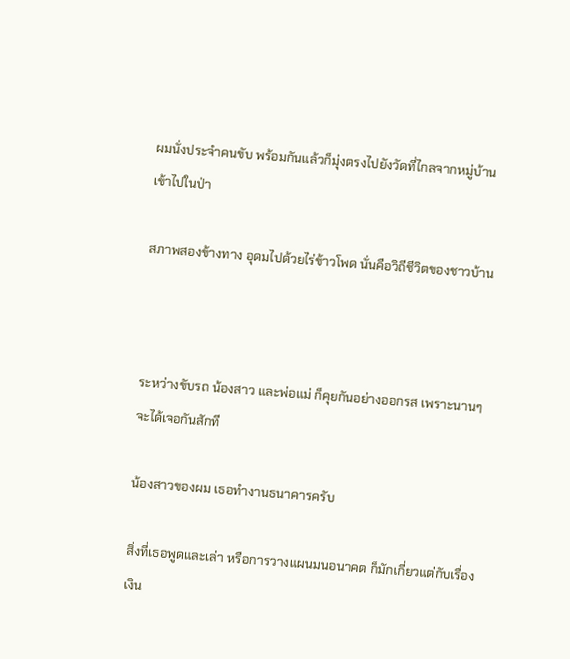ผมนั่งประจำคนขับ พร้อมกันแล้วก็มุ่งตรงไปยังวัดที่ไกลจากหมู่บ้านเข้าไปในป่า

สภาพสองข้างทาง อุดมไปด้วยไร่ข้าวโพด นั่นคือวิถีชีวิตของชาวบ้าน



ระหว่างขับรถ น้องสาว และพ่อแม่ ก็คุยกันอย่างออกรส เพราะนานๆ จะได้เจอกันสักที

น้องสาวของผม เธอทำงานธนาคารครับ

สิ่งที่เธอพูดและเล่า หรือการวางแผนมนอนาคต ก็มักเกี่ยวแต่กับเรื่องเงิน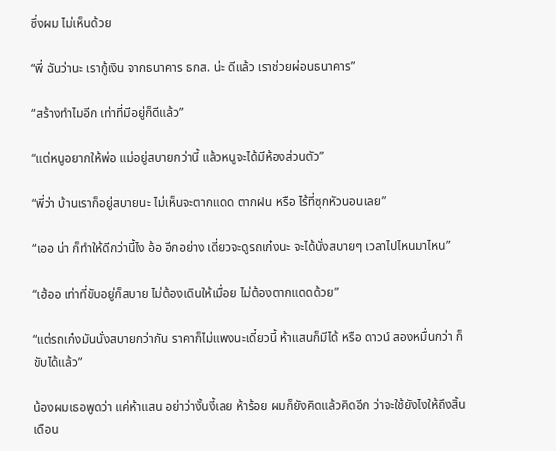ซึ่งผม ไม่เห็นด้วย

“พี่ ฉันว่านะ เรากู้เงิน จากธนาคาร ธกส. น่ะ ดีแล้ว เราช่วยผ่อนธนาคาร”

“สร้างทำไมอีก เท่าที่มีอยู่ก็ดีแล้ว”

“แต่หนูอยากให้พ่อ แม่อยู่สบายกว่านี้ แล้วหนูจะได้มีห้องส่วนตัว”

“พี่ว่า บ้านเราก็อยู่สบายนะ ไม่เห็นจะตากแดด ตากฝน หรือ ไร้ที่ซุกหัวนอนเลย”

“เออ น่า ก็ทำให้ดีกว่านี้ไง อ้อ อีกอย่าง เดี่ยวจะดูรถเก๋งนะ จะได้นั่งสบายๆ เวลาไปไหนมาไหน”

“เฮ้ออ เท่าที่ขับอยู่ก็สบาย ไม่ต้องเดินให้เมื่อย ไม่ต้องตากแดดด้วย”

“แต่รถเก๋งมันนั่งสบายกว่ากัน ราคาก็ไม่แพงนะเดี๋ยวนี้ ห้าแสนก็มีได้ หรือ ดาวน์ สองหมื่นกว่า ก็ขับได้แล้ว”

น้องผมเธอพูดว่า แค่ห้าแสน อย่าว่างั้นงี้เลย ห้าร้อย ผมก็ยังคิดแล้วคิดอีก ว่าจะใช้ยังไงให้ถึงสิ้นเดือน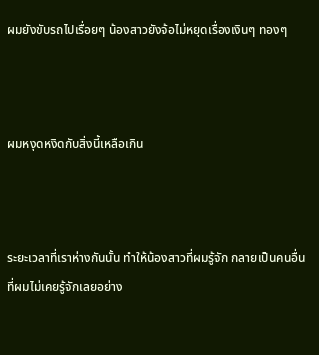ผมยังขับรถไปเรื่อยๆ น้องสาวยังจ้อไม่หยุดเรื่องเงินๆ ทองๆ



ผมหงุดหงิดกับสิ่งนี้เหลือเกิน



ระยะเวลาที่เราห่างกันนั้น ทำให้น้องสาวที่ผมรู้จัก กลายเป็นคนอื่น ที่ผมไม่เคยรู้จักเลยอย่าง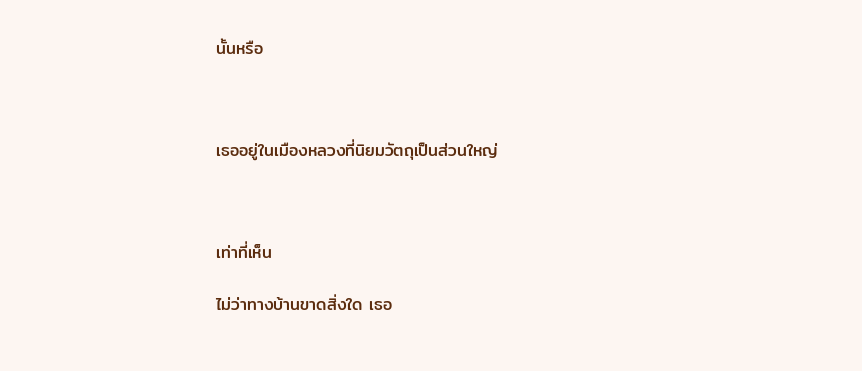นั้นหรือ



เธออยู่ในเมืองหลวงที่นิยมวัตถุเป็นส่วนใหญ่



เท่าที่เห็น

ไม่ว่าทางบ้านขาดสิ่งใด เธอ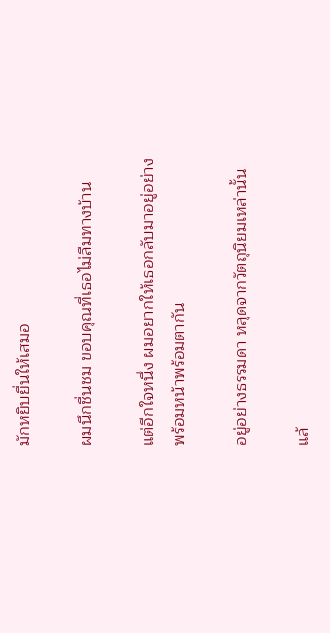มักหยิบยื่นให้เสมอ

ผมนึกชื่นชม ขอบคุณที่เธอไม่ลืมทางบ้าน

แต่อีกใจหนึ่ง ผมอยากให้เธอกลับมาอยู่อย่างพร้อมหน้าพร้อมตากัน

อยู่อย่างธรรมดา หลุดจากวัตถุนิยมเหล่านั้น

แล้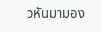วหันมามอง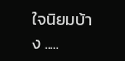ใจนิยมบ้าง .....